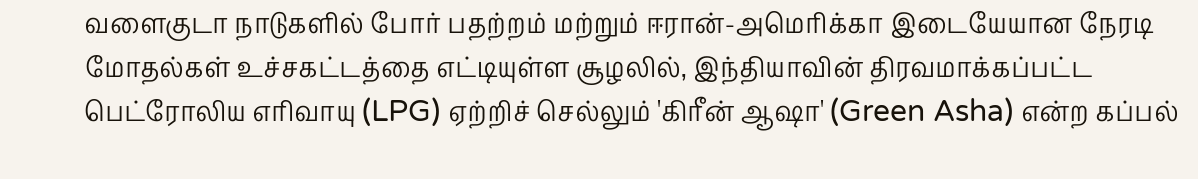வளைகுடா நாடுகளில் போர் பதற்றம் மற்றும் ஈரான்-அமெரிக்கா இடையேயான நேரடி மோதல்கள் உச்சகட்டத்தை எட்டியுள்ள சூழலில், இந்தியாவின் திரவமாக்கப்பட்ட பெட்ரோலிய எரிவாயு (LPG) ஏற்றிச் செல்லும் 'கிரீன் ஆஷா' (Green Asha) என்ற கப்பல்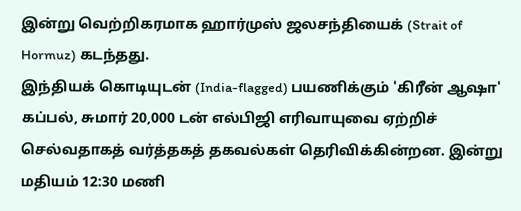இன்று வெற்றிகரமாக ஹார்முஸ் ஜலசந்தியைக் (Strait of Hormuz) கடந்தது.
இந்தியக் கொடியுடன் (India-flagged) பயணிக்கும் 'கிரீன் ஆஷா' கப்பல், சுமார் 20,000 டன் எல்பிஜி எரிவாயுவை ஏற்றிச் செல்வதாகத் வர்த்தகத் தகவல்கள் தெரிவிக்கின்றன. இன்று மதியம் 12:30 மணி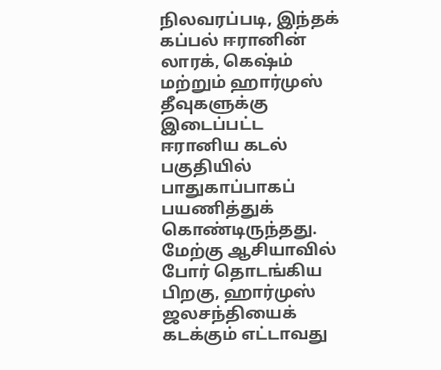நிலவரப்படி, இந்தக் கப்பல் ஈரானின் லாரக், கெஷ்ம் மற்றும் ஹார்முஸ் தீவுகளுக்கு இடைப்பட்ட ஈரானிய கடல் பகுதியில் பாதுகாப்பாகப் பயணித்துக் கொண்டிருந்தது.
மேற்கு ஆசியாவில் போர் தொடங்கிய பிறகு, ஹார்முஸ் ஜலசந்தியைக் கடக்கும் எட்டாவது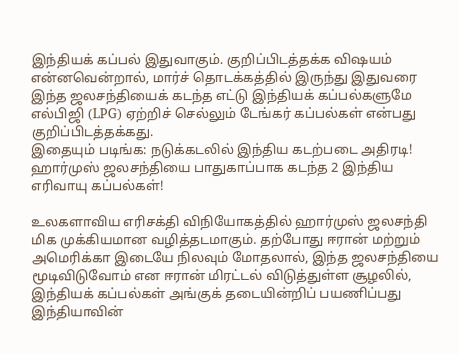இந்தியக் கப்பல் இதுவாகும். குறிப்பிடத்தக்க விஷயம் என்னவென்றால், மார்ச் தொடக்கத்தில் இருந்து இதுவரை இந்த ஜலசந்தியைக் கடந்த எட்டு இந்தியக் கப்பல்களுமே எல்பிஜி (LPG) ஏற்றிச் செல்லும் டேங்கர் கப்பல்கள் என்பது குறிப்பிடத்தக்கது.
இதையும் படிங்க: நடுக்கடலில் இந்திய கடற்படை அதிரடி! ஹார்முஸ் ஜலசந்தியை பாதுகாப்பாக கடந்த 2 இந்திய எரிவாயு கப்பல்கள்!

உலகளாவிய எரிசக்தி விநியோகத்தில் ஹார்முஸ் ஜலசந்தி மிக முக்கியமான வழித்தடமாகும். தற்போது ஈரான் மற்றும் அமெரிக்கா இடையே நிலவும் மோதலால், இந்த ஜலசந்தியை மூடிவிடுவோம் என ஈரான் மிரட்டல் விடுத்துள்ள சூழலில், இந்தியக் கப்பல்கள் அங்குக் தடையின்றிப் பயணிப்பது இந்தியாவின்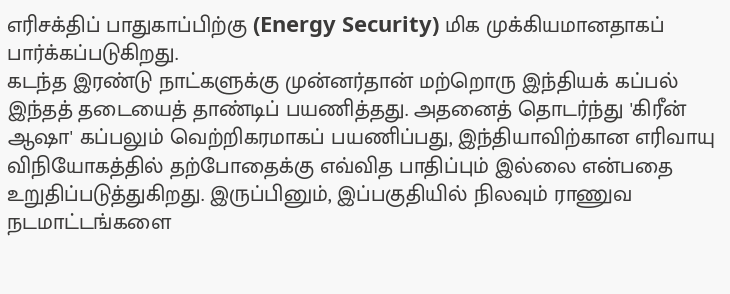எரிசக்திப் பாதுகாப்பிற்கு (Energy Security) மிக முக்கியமானதாகப் பார்க்கப்படுகிறது.
கடந்த இரண்டு நாட்களுக்கு முன்னர்தான் மற்றொரு இந்தியக் கப்பல் இந்தத் தடையைத் தாண்டிப் பயணித்தது. அதனைத் தொடர்ந்து 'கிரீன் ஆஷா' கப்பலும் வெற்றிகரமாகப் பயணிப்பது, இந்தியாவிற்கான எரிவாயு விநியோகத்தில் தற்போதைக்கு எவ்வித பாதிப்பும் இல்லை என்பதை உறுதிப்படுத்துகிறது. இருப்பினும், இப்பகுதியில் நிலவும் ராணுவ நடமாட்டங்களை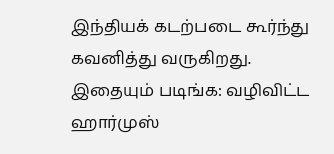இந்தியக் கடற்படை கூர்ந்து கவனித்து வருகிறது.
இதையும் படிங்க: வழிவிட்ட ஹார்முஸ்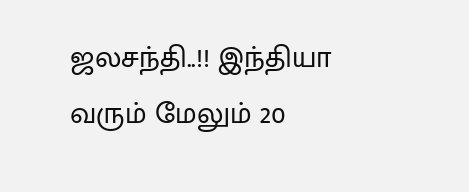ஜலசந்தி..!! இந்தியா வரும் மேலும் 20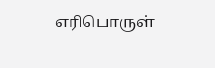எரிபொருள்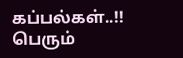கப்பல்கள்..!! பெரும்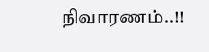நிவாரணம்..!!